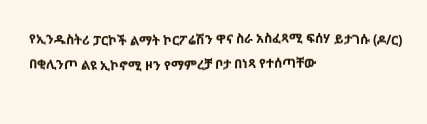የኢንዱስትሪ ፓርኮች ልማት ኮርፖሬሽን ዋና ስራ አስፈጻሚ ፍሰሃ ይታገሱ (ዶ/ር) በቂሊንጦ ልዩ ኢኮኖሚ ዞን የማምረቻ ቦታ በነጻ የተሰጣቸው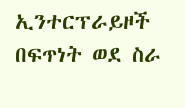ኢንተርፕራይዞች በፍጥነት ወደ ስራ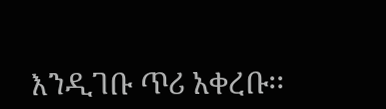እንዲገቡ ጥሪ አቀረቡ፡፡